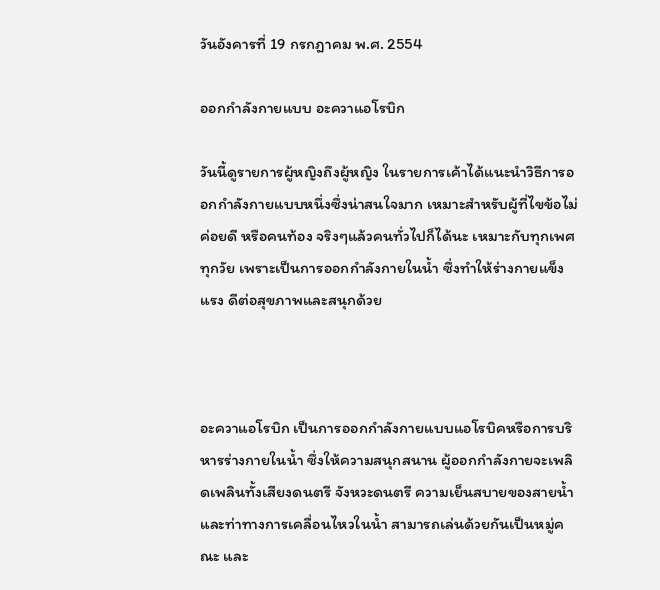วันอังคารที่ 19 กรกฎาคม พ.ศ. 2554

ออกกำลังกายแบบ อะควาแอโรบิก

วันนี้ดูรายการผู้หญิงถึงผู้หญิง ในรายการเค้าได้แนะนำวิธีการออกกำลังกายแบบหนึ่งซึ่งน่าสนใจมาก เหมาะสำหรับผู้ที่ไขข้อไม่ค่อยดี หรือคนท้อง จริงๆแล้วคนทั่วไปก็ได้นะ เหมาะกับทุกเพศทุกวัย เพราะเป็นการออกกำลังกายในน้ำ ซึ่งทำให้ร่างกายแข็งแรง ดีต่อสุขภาพและสนุกด้วย



อะควาแอโรบิก เป็นการออกกำลังกายแบบแอโรบิคหรือการบริหารร่างกายในน้ำ ซึ่งให้ความสนุกสนาน ผู้ออกกำลังกายจะเพลิดเพลินทั้งเสียงดนตรี จังหวะดนตรี ความเย็นสบายของสายน้ำ และท่าทางการเคลื่อนไหวในน้ำ สามารถเล่นด้วยกันเป็นหมู่คณะ และ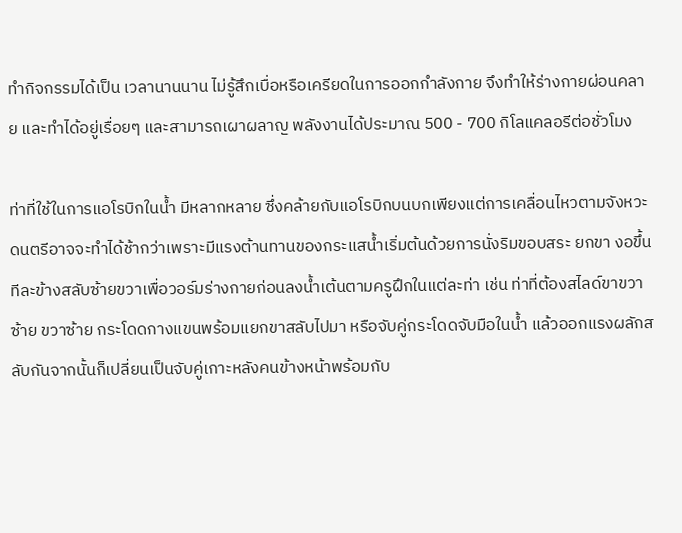ทำกิจกรรมได้เป็น เวลานานนาน ไม่รู้สึกเบื่อหรือเครียดในการออกกำลังกาย จึงทำให้ร่างกายผ่อนคลาย และทำได้อยู่เรื่อยๆ และสามารถเผาผลาญ พลังงานได้ประมาณ 500 - 700 กิโลแคลอรีต่อชั่วโมง

ท่าที่ใช้ในการแอโรบิกในน้ำ มีหลากหลาย ซึ่งคล้ายกับแอโรบิกบนบกเพียงแต่การเคลื่อนไหวตามจังหวะดนตรีอาจจะทำได้ช้ากว่าเพราะมีแรงต้านทานของกระแสน้ำเริ่มต้นด้วยการนั่งริมขอบสระ ยกขา งอขึ้นทีละข้างสลับซ้ายขวาเพื่อวอร์มร่างกายก่อนลงน้ำเต้นตามครูฝึกในแต่ละท่า เช่น ท่าที่ต้องสไลด์ขาขวาซ้าย ขวาซ้าย กระโดดกางแขนพร้อมแยกขาสลับไปมา หรือจับคู่กระโดดจับมือในน้ำ แล้วออกแรงผลักสลับกันจากนั้นก็เปลี่ยนเป็นจับคู่เกาะหลังคนข้างหน้าพร้อมกับ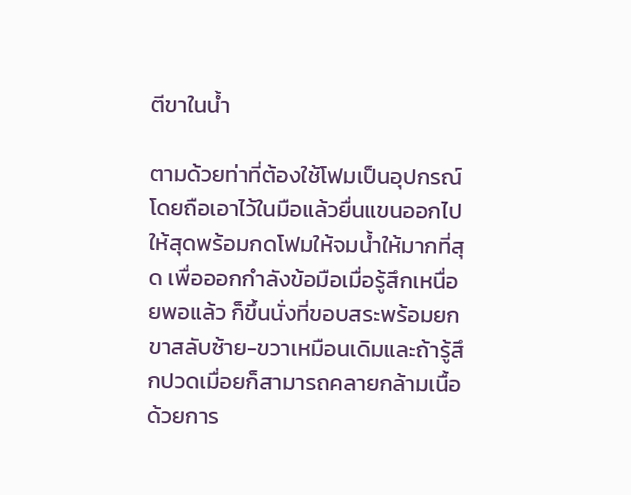ตีขาในน้ำ

ตามด้วยท่าที่ต้องใช้โฟมเป็นอุปกรณ์ โดยถือเอาไว้ในมือแล้วยื่นแขนออกไปให้สุดพร้อมกดโฟมให้จมน้ำให้มากที่สุด เพื่อออกกำลังข้อมือเมื่อรู้สึกเหนื่อยพอแล้ว ก็ขึ้นนั่งที่ขอบสระพร้อมยกขาสลับซ้าย-ขวาเหมือนเดิมและถ้ารู้สึกปวดเมื่อยก็สามารถคลายกล้ามเนื้อด้วยการ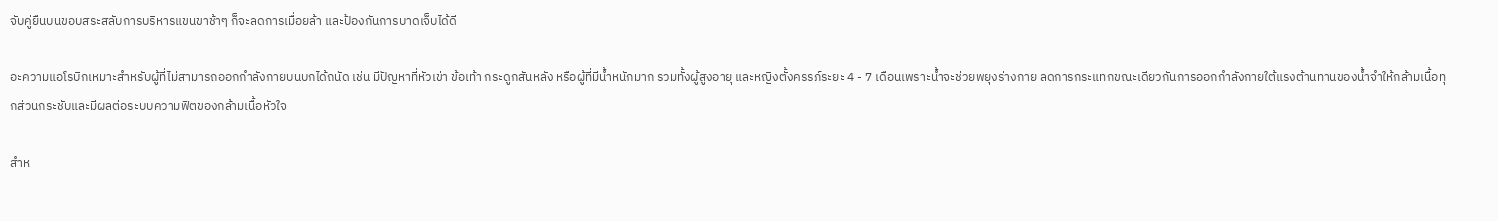จับคู่ยืนบนขอบสระสลับการบริหารแขนขาช้าๆ ก็จะลดการเมื่อยล้า และป้องกันการบาดเจ็บได้ดี

อะความแอโรบิกเหมาะสำหรับผู้ที่ไม่สามารถออกกำลังกายบนบกได้ถนัด เช่น มีปัญหาที่หัวเข่า ข้อเท้า กระดูกสันหลัง หรือผู้ที่มีน้ำหนักมาก รวมทั้งผู้สูงอายุ และหญิงตั้งครรภ์ระยะ 4 - 7 เดือนเพราะน้ำจะช่วยพยุงร่างกาย ลดการกระแทกขณะเดียวกันการออกกำลังกายใต้แรงต้านทานของน้ำจำให้กล้ามเนื้อทุกส่วนกระชับและมีผลต่อระบบความฟิตของกล้ามเนื้อหัวใจ

สำห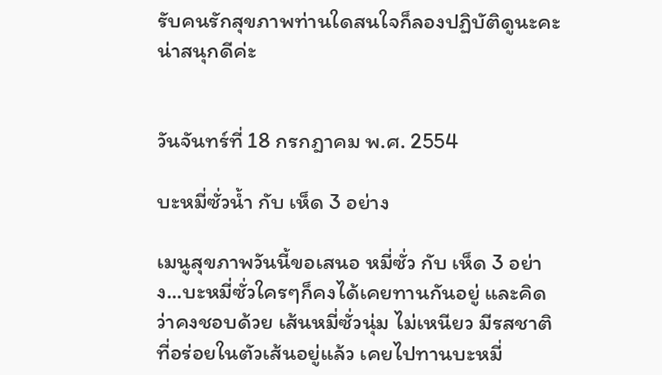รับคนรักสุขภาพท่านใดสนใจก็ลองปฏิบัติดูนะคะ น่าสนุกดีค่ะ


วันจันทร์ที่ 18 กรกฎาคม พ.ศ. 2554

บะหมี่ซั่วน้ำ กับ เห็ด 3 อย่าง

เมนูสุขภาพวันนี้ขอเสนอ หมี่ซั่ว กับ เห็ด 3 อย่าง...บะหมี่ซั่วใครๆก็คงได้เคยทานกันอยู่ และคิดว่าคงชอบด้วย เส้นหมี่ซั่วนุ่ม ไม่เหนียว มีรสชาติที่อร่อยในตัวเส้นอยู่แล้ว เคยไปทานบะหมี่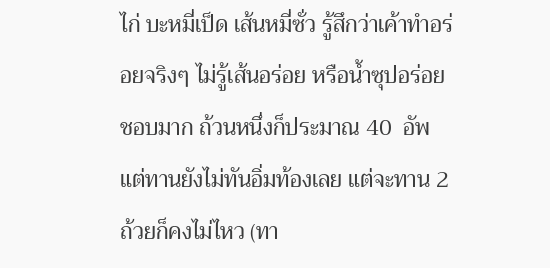ไก่ บะหมี่เป็ด เส้นหมี่ซั่ว รู้สึกว่าเค้าทำอร่อยจริงๆ ไม่รู้เส้นอร่อย หรือน้ำซุปอร่อย ชอบมาก ถ้วนหนึ่งก็ประมาณ 40  อัพ แต่ทานยังไม่ทันอิ่มท้องเลย แต่จะทาน 2 ถ้วยก็คงไม่ไหว (ทา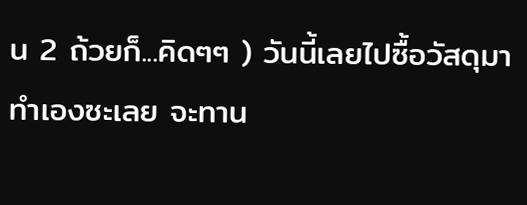น 2 ถ้วยก็...คิดๆๆ ) วันนี้เลยไปซื้อวัสดุมาทำเองซะเลย จะทาน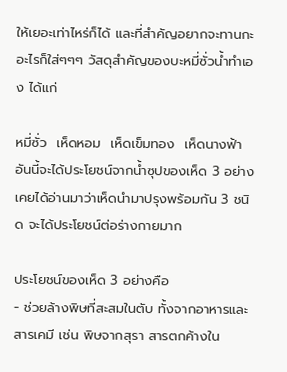ให้เยอะเท่าไหร่ก็ได้ และที่สำคัญอยากจะทานกะอะไรก็ใส่ๆๆๆ วัสดุสำคัญของบะหมี่ซั่วน้ำทำเอง ได้แก่

หมี่ซั่ว  เห็ดหอม  เห็ดเข็มทอง  เห็ดนางฟ้า อันนี้จะได้ประโยชน์จากน้ำซุปของเห็ด 3 อย่าง เคยได้อ่านมาว่าเห็ดนำมาปรุงพร้อมกัน 3 ชนิด จะได้ประโยชน์ต่อร่างกายมาก

ประโยชน์ของเห็ด 3 อย่างคือ
- ช่วยล้างพิษที่สะสมในตับ ทั้งจากอาหารและสารเคมี เช่น พิษจากสุรา สารตกค้างใน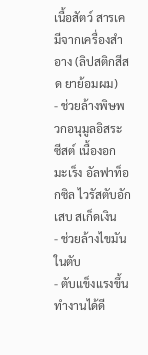เนื้อสัตว์ สารเคมีจากเครื่องสำอาง (ลิปสติกสีสด ยาย้อมผม)
- ช่วยล้างพิษพวกอนุมูลอิสระ ซีสต์ เนื้องอก มะเร็ง อัลฟาท็อกซิล ไวรัสตับอักเสบ สเก็ดเงิน
- ช่วยล้างไขมันในตับ
- ตับแข็งแรงขึ้น ทำงานได้ดี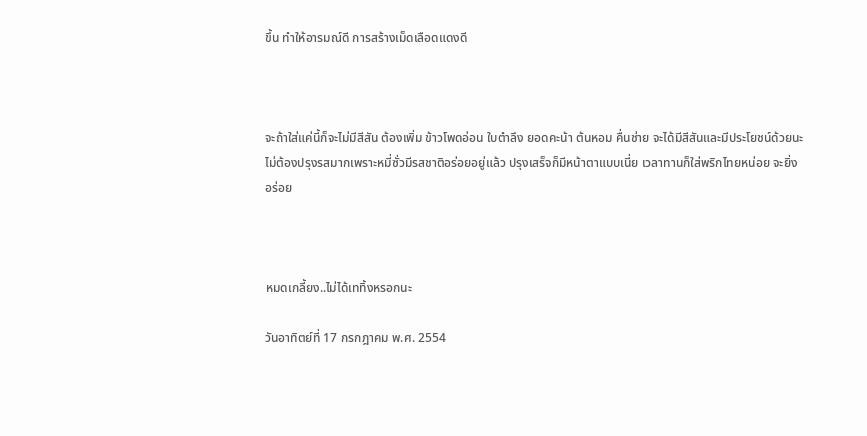ขึ้น ทำให้อารมณ์ดี การสร้างเม็ดเลือดแดงดี



จะถ้าใส่แค่นี้ก็จะไม่มีสีสัน ต้องเพิ่ม ข้าวโพดอ่อน ใบตำลึง ยอดคะน้า ต้นหอม คื่นช่าย จะได้มีสีสันและมีประโยชน์ด้วยนะ ไม่ต้องปรุงรสมากเพราะหมี่ซั่วมีรสชาติอร่อยอยู่แล้ว ปรุงเสร็จก็มีหน้าตาแบบเนี่ย เวลาทานก็ใส่พริกไทยหน่อย จะยิ่งอร่อย



หมดเกลี้ยง..ไม่ได้เททิ้งหรอกนะ

วันอาทิตย์ที่ 17 กรกฎาคม พ.ศ. 2554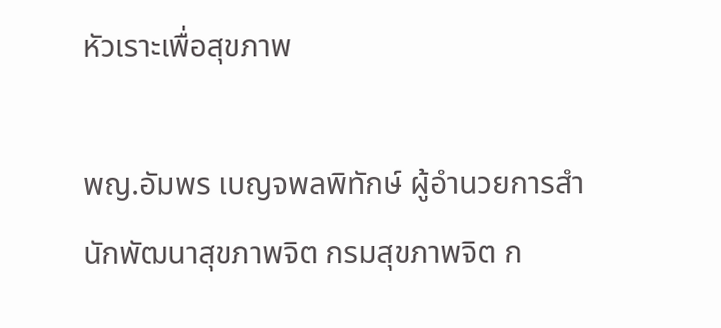หัวเราะเพื่อสุขภาพ

พญ.อัมพร เบญจพลพิทักษ์ ผู้อำนวยการสำนักพัฒนาสุขภาพจิต กรมสุขภาพจิต ก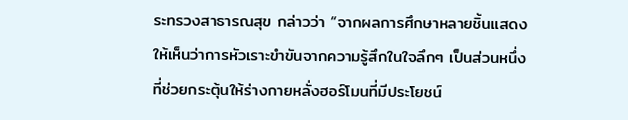ระทรวงสาธารณสุข กล่าวว่า “จากผลการศึกษาหลายชิ้นแสดงให้เห็นว่าการหัวเราะขำขันจากความรู้สึกในใจลึกๆ เป็นส่วนหนึ่งที่ช่วยกระตุ้นให้ร่างกายหลั่งฮอร์โมนที่มีประโยชน์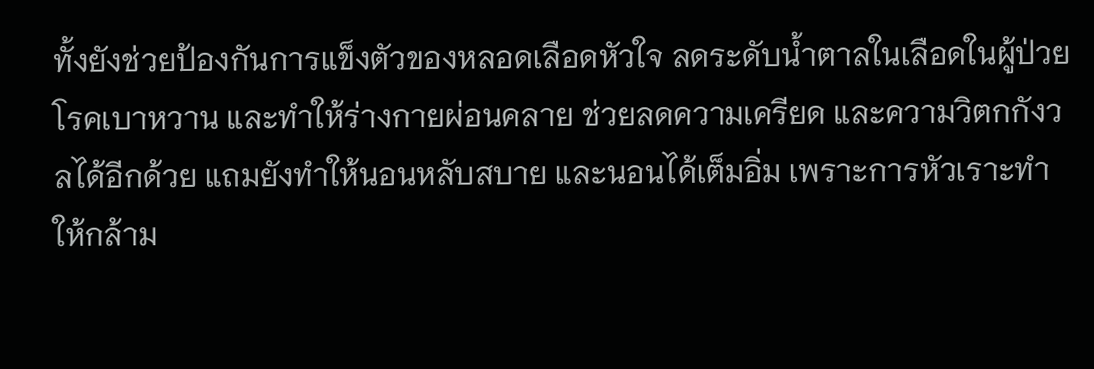ทั้งยังช่วยป้องกันการแข็งตัวของหลอดเลือดหัวใจ ลดระดับน้ำตาลในเลือดในผู้ป่วยโรคเบาหวาน และทำให้ร่างกายผ่อนคลาย ช่วยลดความเครียด และความวิตกกังวลได้อีกด้วย แถมยังทำให้นอนหลับสบาย และนอนได้เต็มอิ่ม เพราะการหัวเราะทำให้กล้าม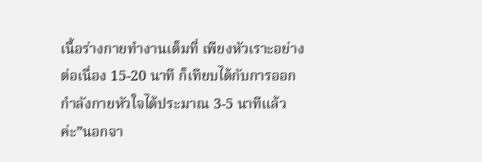เนื้อร่างกายทำงานเต็มที่ เพียงหัวเราะอย่างต่อเนื่อง 15-20 นาที ก็เทียบได้กับการออกกำลังกายหัวใจได้ประมาณ 3-5 นาทีแล้วค่ะ”นอกจา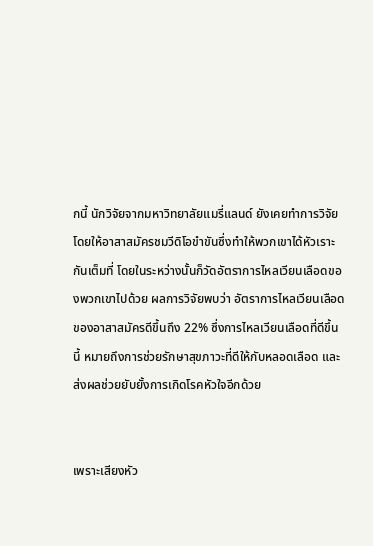กนี้ นักวิจัยจากมหาวิทยาลัยแมรี่แลนด์ ยังเคยทำการวิจัยโดยให้อาสาสมัครชมวีดิโอขำขันซึ่งทำให้พวกเขาได้หัวเราะกันเต็มที่ โดยในระหว่างนั้นก็วัดอัตราการไหลเวียนเลือดของพวกเขาไปด้วย ผลการวิจัยพบว่า อัตราการไหลเวียนเลือดของอาสาสมัครดีขึ้นถึง 22% ซึ่งการไหลเวียนเลือดที่ดีขึ้นนี้ หมายถึงการช่วยรักษาสุขภาวะที่ดีให้กับหลอดเลือด และส่งผลช่วยยับยั้งการเกิดโรคหัวใจอีกด้วย


เพราะเสียงหัว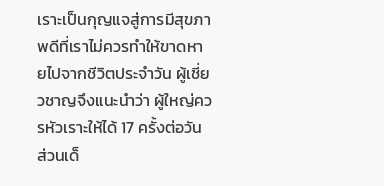เราะเป็นกุญแจสู่การมีสุขภาพดีที่เราไม่ควรทำให้ขาดหายไปจากชีวิตประจำวัน ผู้เชี่ยวชาญจึงแนะนำว่า ผู้ใหญ่ควรหัวเราะให้ได้ 17 ครั้งต่อวัน ส่วนเด็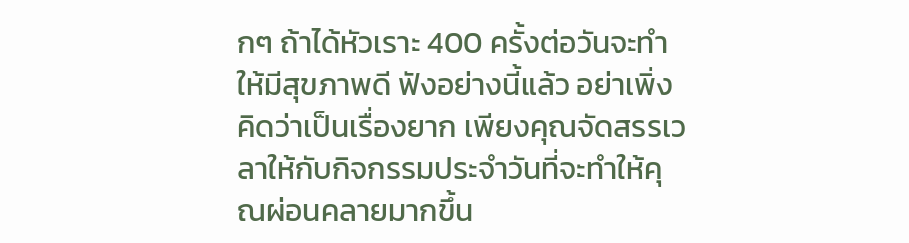กๆ ถ้าได้หัวเราะ 400 ครั้งต่อวันจะทำให้มีสุขภาพดี ฟังอย่างนี้แล้ว อย่าเพิ่งคิดว่าเป็นเรื่องยาก เพียงคุณจัดสรรเวลาให้กับกิจกรรมประจำวันที่จะทำให้คุณผ่อนคลายมากขึ้น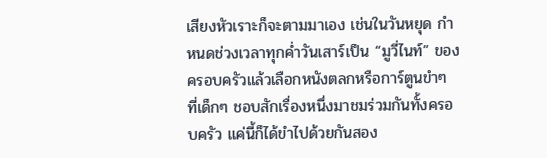เสียงหัวเราะก็จะตามมาเอง เช่นในวันหยุด กำหนดช่วงเวลาทุกค่ำวันเสาร์เป็น “มูวี่ไนท์” ของครอบครัวแล้วเลือกหนังตลกหรือการ์ตูนขำๆ ที่เด็กๆ ชอบสักเรื่องหนึ่งมาชมร่วมกันทั้งครอบครัว แค่นี้ก็ได้ขำไปด้วยกันสอง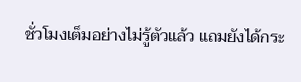ชั่วโมงเต็มอย่างไม่รู้ตัวแล้ว แถมยังได้กระ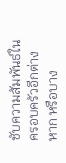ชับความสัมพันธ์ในครอบครัวอีกต่างหาก หรือบาง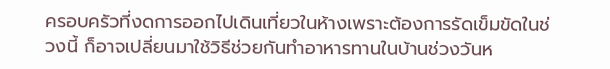ครอบครัวที่งดการออกไปเดินเที่ยวในห้างเพราะต้องการรัดเข็มขัดในช่วงนี้ ก็อาจเปลี่ยนมาใช้วิธีช่วยกันทำอาหารทานในบ้านช่วงวันห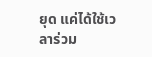ยุด แค่ได้ใช้เวลาร่วม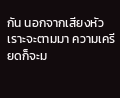กัน นอกจากเสียงหัวเราะจะตามมา ความเครียดก็จะม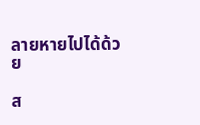ลายหายไปได้ด้วย

ส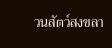วนสัตว์สงขลา